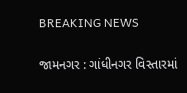BREAKING NEWS

જામનગર : ગાંધીનગર વિસ્તારમાં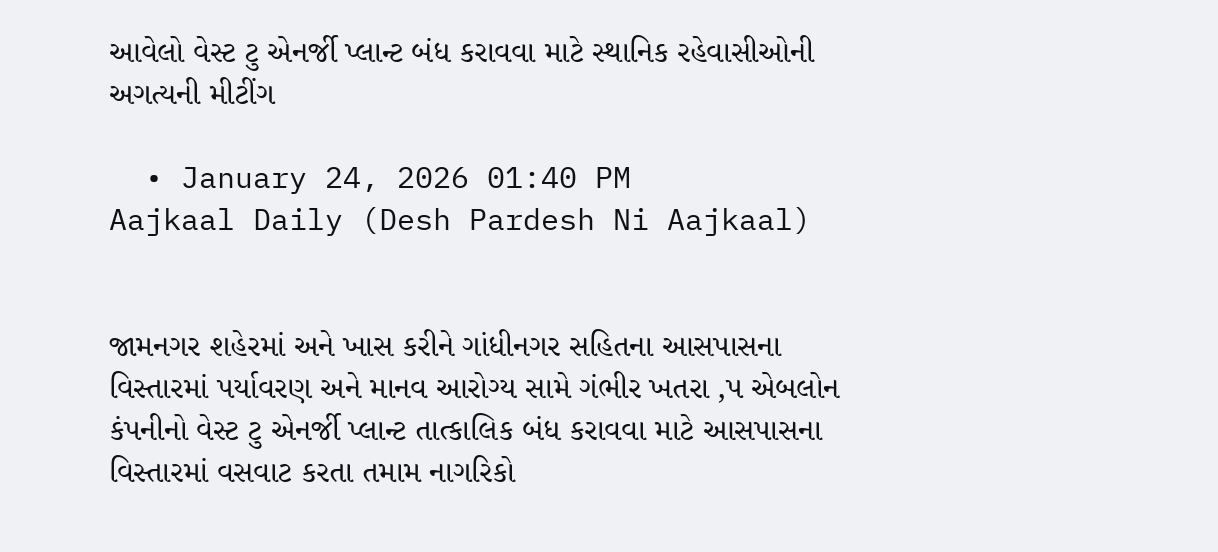આવેલો વેસ્ટ ટુ એનર્જી પ્લાન્ટ બંધ કરાવવા માટે સ્થાનિક રહેવાસીઓની અગત્યની મીટીંગ

  • January 24, 2026 01:40 PM
Aajkaal Daily (Desh Pardesh Ni Aajkaal)


જામનગર શહેરમાં અને ખાસ કરીને ગાંધીનગર સહિતના આસપાસના વિસ્તારમાં પર્યાવરણ અને માનવ આરોગ્ય સામે ગંભીર ખતરા ‚પ એબલોન કંપનીનો વેસ્ટ ટુ એનર્જી પ્લાન્ટ તાત્કાલિક બંધ કરાવવા માટે આસપાસના વિસ્તારમાં વસવાટ કરતા તમામ નાગરિકો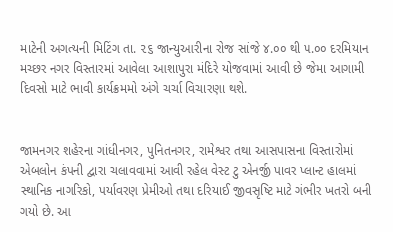માટેની અગત્યની મિટિંગ તા. ૨૬ જાન્યુઆરીના રોજ સાંજે ૪.૦૦ થી ૫.૦૦ દરમિયાન મચ્છર નગર વિસ્તારમાં આવેલા આશાપુરા મંદિરે યોજવામાં આવી છે જેમા આગામી દિવસો માટે ભાવી કાર્યક્રમમો અંગે ચર્ચા વિચારણા થશે.


જામનગર શહેરના ગાંધીનગર, પુનિતનગર, રામેશ્વર તથા આસપાસના વિસ્તારોમાં એબલોન કંપની દ્વારા ચલાવવામાં આવી રહેલ વેસ્ટ ટુ એનર્જી પાવર પ્લાન્ટ હાલમાં સ્થાનિક નાગરિકો, પર્યાવરણ પ્રેમીઓ તથા દરિયાઈ જીવસૃષ્ટિ માટે ગંભીર ખતરો બની ગયો છે. આ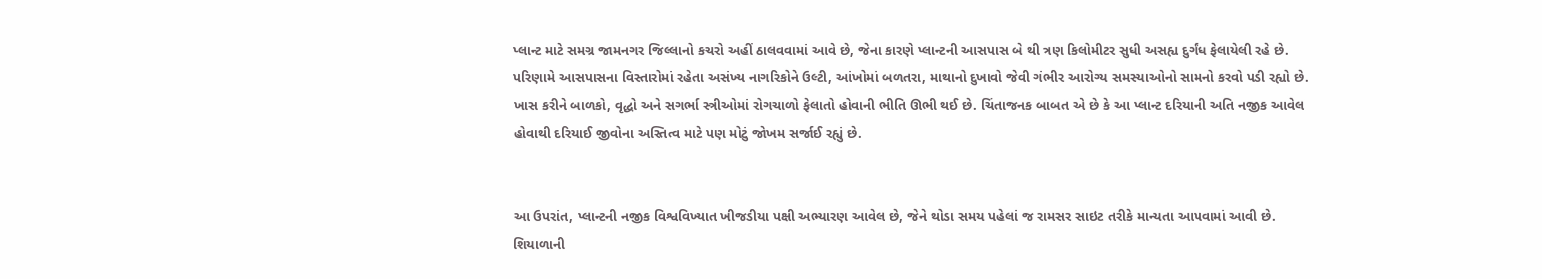પ્લાન્ટ માટે સમગ્ર જામનગર જિલ્લાનો કચરો અહીં ઠાલવવામાં આવે છે, જેના કારણે પ્લાન્ટની આસપાસ બે થી ત્રણ કિલોમીટર સુધી અસહ્ય દુર્ગંધ ફેલાયેલી રહે છે. પરિણામે આસપાસના વિસ્તારોમાં રહેતા અસંખ્ય નાગરિકોને ઉલ્ટી, આંખોમાં બળતરા, માથાનો દુખાવો જેવી ગંભીર આરોગ્ય સમસ્યાઓનો સામનો કરવો પડી રહ્યો છે. ખાસ કરીને બાળકો, વૃદ્ધો અને સગર્ભા સ્ત્રીઓમાં રોગચાળો ફેલાતો હોવાની ભીતિ ઊભી થઈ છે. ચિંતાજનક બાબત એ છે કે આ પ્લાન્ટ દરિયાની અતિ નજીક આવેલ હોવાથી દરિયાઈ જીવોના અસ્તિત્વ માટે પણ મોટું જોખમ સર્જાઈ રહ્યું છે.


આ ઉપરાંત, પ્લાન્ટની નજીક વિશ્વવિખ્યાત ખીજડીયા પક્ષી અભ્યારણ આવેલ છે, જેને થોડા સમય પહેલાં જ રામસર સાઇટ તરીકે માન્યતા આપવામાં આવી છે. શિયાળાની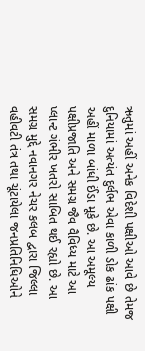ઋતુમાં અહીં અનેક વિદેશી પક્ષીઓ આવે છે તેમજ દુનિયામાં અત્યંત દુર્લભ એવા કાળી ડોક ઢાંક પક્ષી અહીં માળા બાંધી ઈંડા મૂકે છે. આ અમૂલ્ય પક્ષીપ્રજાતિ અને સમગ્ર જૈવ વૈવિધ્ય માટે આ પ્લાન્ટ ગંભીર ખતરો સાબિત થઈ રહ્યો છે. આ સમગ્ર મુદ્દે નવાનગર નેચર કલબ દ્વારા જિલ્લા વહીવટી તંત્ર તથા ચૂંટાયેલા જનપ્રતિનિધિઓને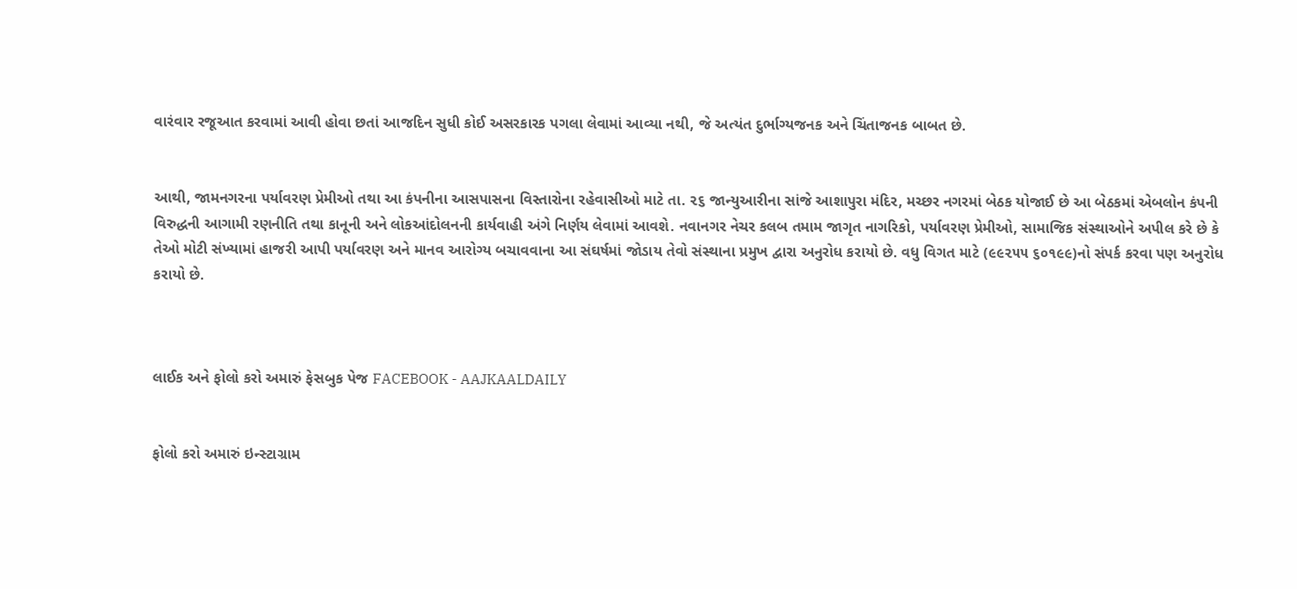વારંવાર રજૂઆત કરવામાં આવી હોવા છતાં આજદિન સુધી કોઈ અસરકારક પગલા લેવામાં આવ્યા નથી, જે અત્યંત દુર્ભાગ્યજનક અને ચિંતાજનક બાબત છે.


આથી, જામનગરના પર્યાવરણ પ્રેમીઓ તથા આ કંપનીના આસપાસના વિસ્તારોના રહેવાસીઓ માટે તા. ૨૬ જાન્યુઆરીના સાંજે આશાપુરા મંદિર, મચ્છર નગરમાં બેઠક યોજાઈ છે આ બેઠકમાં એબલોન કંપની વિરુદ્ધની આગામી રણનીતિ તથા કાનૂની અને લોકઆંદોલનની કાર્યવાહી અંગે નિર્ણય લેવામાં આવશે. નવાનગર નેચર કલબ તમામ જાગૃત નાગરિકો, પર્યાવરણ પ્રેમીઓ, સામાજિક સંસ્થાઓને અપીલ કરે છે કે તેઓ મોટી સંખ્યામાં હાજરી આપી પર્યાવરણ અને માનવ આરોગ્ય બચાવવાના આ સંઘર્ષમાં જોડાય તેવો સંસ્થાના પ્રમુખ દ્વારા અનુરોધ કરાયો છે. વધુ વિગત માટે (૯૯૨૫૫ ૬૦૧૯૯)નો સંપર્ક કરવા પણ અનુરોધ કરાયો છે.



લાઈક અને ફોલો કરો અમારું ફેસબુક પેજ FACEBOOK - AAJKAALDAILY


ફોલો કરો અમારું ઇન્સ્ટાગ્રામ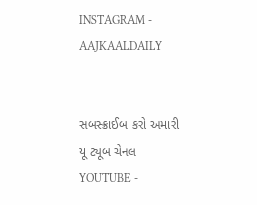INSTAGRAM - AAJKAALDAILY


સબસ્ક્રાઈબ કરો અમારી યૂ ટ્યૂબ ચેનલ YOUTUBE -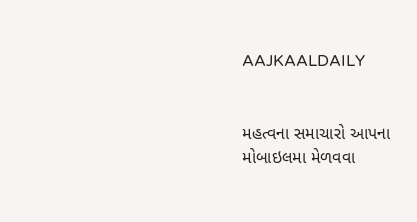AAJKAALDAILY


મહત્વના સમાચારો આપના મોબાઇલમા મેળવવા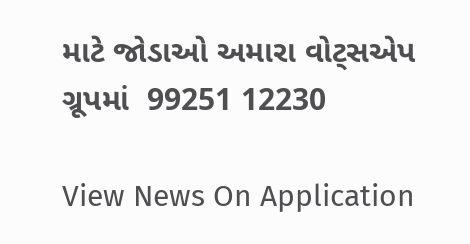માટે જોડાઓ અમારા વોટ્સએપ ગ્રૂપમાં  99251 12230

View News On Application